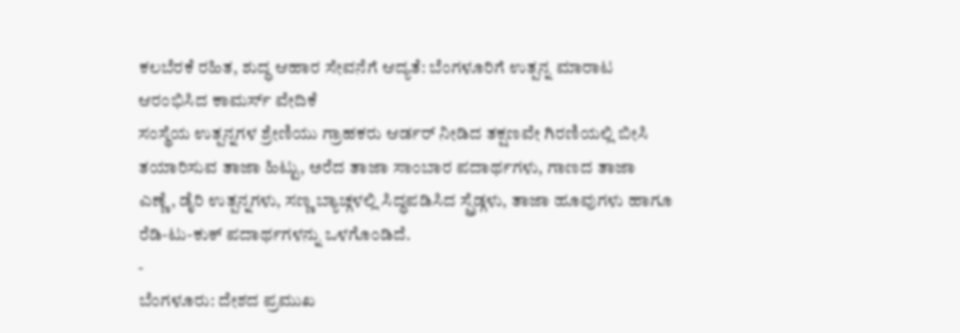ಕಲಬೆರಕೆ ರಹಿತ, ಶುದ್ಧ ಆಹಾರ ಸೇವನೆಗೆ ಆದ್ಯತೆ: ಬೆಂಗಳೂರಿಗೆ ಉತ್ಪನ್ನ ಮಾರಾಟ ಆರಂಭಿಸಿದ ಕಾಮರ್ಸ್ ವೇದಿಕೆ
ಸಂಸ್ಥೆಯ ಉತ್ಪನ್ನಗಳ ಶ್ರೇಣಿಯು ಗ್ರಾಹಕರು ಆರ್ಡರ್ ನೀಡಿದ ತಕ್ಷಣವೇ ಗಿರಣಿಯಲ್ಲಿ ಬೀಸಿ ತಯಾರಿಸುವ ತಾಜಾ ಹಿಟ್ಟು, ಅರೆದ ತಾಜಾ ಸಾಂಬಾರ ಪದಾರ್ಥಗಳು, ಗಾಣದ ತಾಜಾ ಎಣ್ಣೆ, ಡೈರಿ ಉತ್ಪನ್ನಗಳು, ಸಣ್ಣ ಬ್ಯಾಚ್ಗಳಲ್ಲಿ ಸಿದ್ಧಪಡಿಸಿದ ಸ್ಪ್ರೆಡ್ಗಳು, ತಾಜಾ ಹೂವುಗಳು ಹಾಗೂ ರೆಡಿ-ಟು-ಕುಕ್ ಪದಾರ್ಥಗಳನ್ನು ಒಳಗೊಂಡಿದೆ.
-
ಬೆಂಗಳೂರು: ದೇಶದ ಪ್ರಮುಖ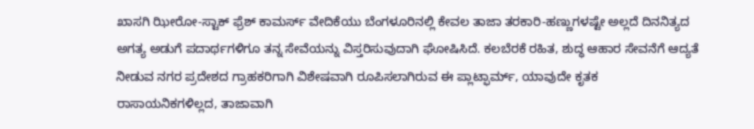ಖಾಸಗಿ ಝೀರೋ-ಸ್ಟಾಕ್ ಫ್ರೆಶ್ ಕಾಮರ್ಸ್ ವೇದಿಕೆಯು ಬೆಂಗಳೂರಿನಲ್ಲಿ ಕೇವಲ ತಾಜಾ ತರಕಾರಿ-ಹಣ್ಣುಗಳಷ್ಟೇ ಅಲ್ಲದೆ ದಿನನಿತ್ಯದ ಅಗತ್ಯ ಅಡುಗೆ ಪದಾರ್ಥಗಳಿಗೂ ತನ್ನ ಸೇವೆಯನ್ನು ವಿಸ್ತರಿಸುವುದಾಗಿ ಘೋಷಿಸಿದೆ. ಕಲಬೆರಕೆ ರಹಿತ, ಶುದ್ಧ ಆಹಾರ ಸೇವನೆಗೆ ಆದ್ಯತೆ ನೀಡುವ ನಗರ ಪ್ರದೇಶದ ಗ್ರಾಹಕರಿಗಾಗಿ ವಿಶೇಷವಾಗಿ ರೂಪಿಸಲಾಗಿರುವ ಈ ಪ್ಲಾಟ್ಫಾರ್ಮ್, ಯಾವುದೇ ಕೃತಕ ರಾಸಾಯನಿಕಗಳಿಲ್ಲದ, ತಾಜಾವಾಗಿ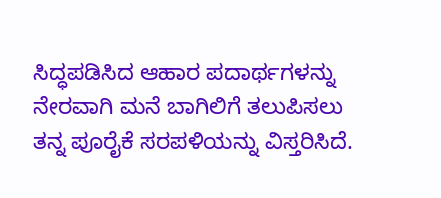ಸಿದ್ಧಪಡಿಸಿದ ಆಹಾರ ಪದಾರ್ಥಗಳನ್ನು ನೇರವಾಗಿ ಮನೆ ಬಾಗಿಲಿಗೆ ತಲುಪಿಸಲು ತನ್ನ ಪೂರೈಕೆ ಸರಪಳಿಯನ್ನು ವಿಸ್ತರಿಸಿದೆ.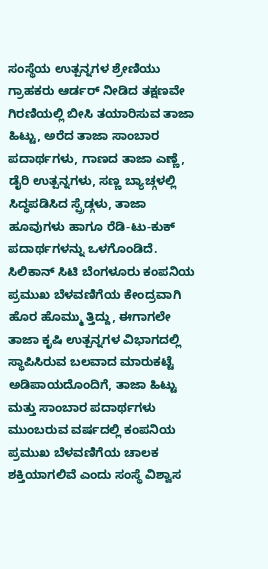ಸಂಸ್ಥೆಯ ಉತ್ಪನ್ನಗಳ ಶ್ರೇಣಿಯು ಗ್ರಾಹಕರು ಆರ್ಡರ್ ನೀಡಿದ ತಕ್ಷಣವೇ ಗಿರಣಿಯಲ್ಲಿ ಬೀಸಿ ತಯಾರಿಸುವ ತಾಜಾ ಹಿಟ್ಟು, ಅರೆದ ತಾಜಾ ಸಾಂಬಾರ ಪದಾರ್ಥಗಳು, ಗಾಣದ ತಾಜಾ ಎಣ್ಣೆ, ಡೈರಿ ಉತ್ಪನ್ನಗಳು, ಸಣ್ಣ ಬ್ಯಾಚ್ಗಳಲ್ಲಿ ಸಿದ್ಧಪಡಿಸಿದ ಸ್ಪ್ರೆಡ್ಗಳು, ತಾಜಾ ಹೂವುಗಳು ಹಾಗೂ ರೆಡಿ-ಟು-ಕುಕ್ ಪದಾರ್ಥಗಳನ್ನು ಒಳಗೊಂಡಿದೆ.
ಸಿಲಿಕಾನ್ ಸಿಟಿ ಬೆಂಗಳೂರು ಕಂಪನಿಯ ಪ್ರಮುಖ ಬೆಳವಣಿಗೆಯ ಕೇಂದ್ರವಾಗಿ ಹೊರ ಹೊಮ್ಮು ತ್ತಿದ್ದು, ಈಗಾಗಲೇ ತಾಜಾ ಕೃಷಿ ಉತ್ಪನ್ನಗಳ ವಿಭಾಗದಲ್ಲಿ ಸ್ಥಾಪಿಸಿರುವ ಬಲವಾದ ಮಾರುಕಟ್ಟೆ ಅಡಿಪಾಯದೊಂದಿಗೆ, ತಾಜಾ ಹಿಟ್ಟು ಮತ್ತು ಸಾಂಬಾರ ಪದಾರ್ಥಗಳು ಮುಂಬರುವ ವರ್ಷದಲ್ಲಿ ಕಂಪನಿಯ ಪ್ರಮುಖ ಬೆಳವಣಿಗೆಯ ಚಾಲಕ ಶಕ್ತಿಯಾಗಲಿವೆ ಎಂದು ಸಂಸ್ಥೆ ವಿಶ್ವಾಸ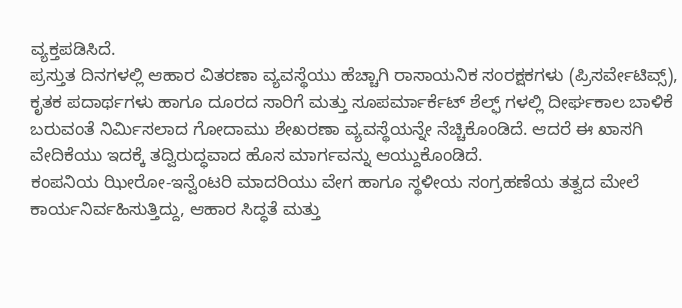ವ್ಯಕ್ತಪಡಿಸಿದೆ.
ಪ್ರಸ್ತುತ ದಿನಗಳಲ್ಲಿ ಆಹಾರ ವಿತರಣಾ ವ್ಯವಸ್ಥೆಯು ಹೆಚ್ಚಾಗಿ ರಾಸಾಯನಿಕ ಸಂರಕ್ಷಕಗಳು (ಪ್ರಿಸರ್ವೇಟಿವ್ಸ್), ಕೃತಕ ಪದಾರ್ಥಗಳು ಹಾಗೂ ದೂರದ ಸಾರಿಗೆ ಮತ್ತು ಸೂಪರ್ಮಾರ್ಕೆಟ್ ಶೆಲ್ಫ್ ಗಳಲ್ಲಿ ದೀರ್ಘಕಾಲ ಬಾಳಿಕೆ ಬರುವಂತೆ ನಿರ್ಮಿಸಲಾದ ಗೋದಾಮು ಶೇಖರಣಾ ವ್ಯವಸ್ಥೆಯನ್ನೇ ನೆಚ್ಚಿಕೊಂಡಿದೆ. ಆದರೆ ಈ ಖಾಸಗಿ ವೇದಿಕೆಯು ಇದಕ್ಕೆ ತದ್ವಿರುದ್ಧವಾದ ಹೊಸ ಮಾರ್ಗವನ್ನು ಆಯ್ದುಕೊಂಡಿದೆ.
ಕಂಪನಿಯ ಝೀರೋ-ಇನ್ವೆಂಟರಿ ಮಾದರಿಯು ವೇಗ ಹಾಗೂ ಸ್ಥಳೀಯ ಸಂಗ್ರಹಣೆಯ ತತ್ವದ ಮೇಲೆ ಕಾರ್ಯನಿರ್ವಹಿಸುತ್ತಿದ್ದು, ಆಹಾರ ಸಿದ್ಧತೆ ಮತ್ತು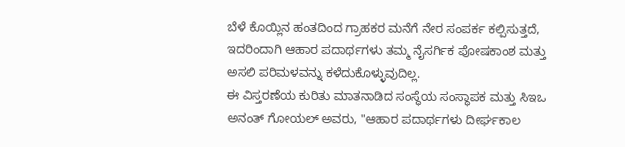ಬೆಳೆ ಕೊಯ್ಲಿನ ಹಂತದಿಂದ ಗ್ರಾಹಕರ ಮನೆಗೆ ನೇರ ಸಂಪರ್ಕ ಕಲ್ಪಿಸುತ್ತದೆ, ಇದರಿಂದಾಗಿ ಆಹಾರ ಪದಾರ್ಥಗಳು ತಮ್ಮ ನೈಸರ್ಗಿಕ ಪೋಷಕಾಂಶ ಮತ್ತು ಅಸಲಿ ಪರಿಮಳವನ್ನು ಕಳೆದುಕೊಳ್ಳುವುದಿಲ್ಲ.
ಈ ವಿಸ್ತರಣೆಯ ಕುರಿತು ಮಾತನಾಡಿದ ಸಂಸ್ಥೆಯ ಸಂಸ್ಥಾಪಕ ಮತ್ತು ಸಿಇಒ ಅನಂತ್ ಗೋಯಲ್ ಅವರು, "ಆಹಾರ ಪದಾರ್ಥಗಳು ದೀರ್ಘಕಾಲ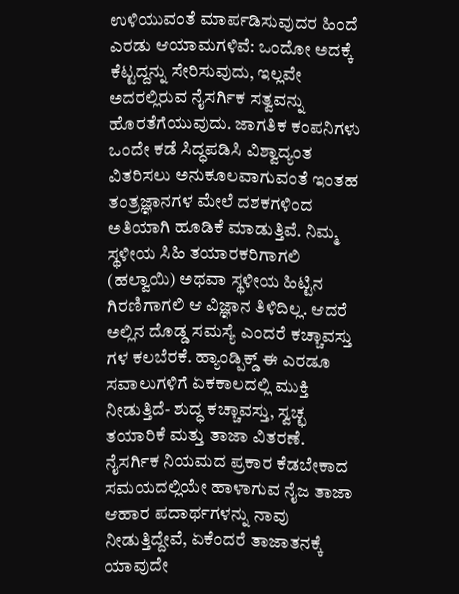ಉಳಿಯುವಂತೆ ಮಾರ್ಪಡಿಸುವುದರ ಹಿಂದೆ ಎರಡು ಆಯಾಮಗಳಿವೆ: ಒಂದೋ ಅದಕ್ಕೆ ಕೆಟ್ಟದ್ದನ್ನು ಸೇರಿಸುವುದು, ಇಲ್ಲವೇ ಅದರಲ್ಲಿರುವ ನೈಸರ್ಗಿಕ ಸತ್ವವನ್ನು ಹೊರತೆಗೆಯುವುದು. ಜಾಗತಿಕ ಕಂಪನಿಗಳು ಒಂದೇ ಕಡೆ ಸಿದ್ಧಪಡಿಸಿ ವಿಶ್ವಾದ್ಯಂತ ವಿತರಿಸಲು ಅನುಕೂಲವಾಗುವಂತೆ ಇಂತಹ ತಂತ್ರಜ್ಞಾನಗಳ ಮೇಲೆ ದಶಕಗಳಿಂದ ಅತಿಯಾಗಿ ಹೂಡಿಕೆ ಮಾಡುತ್ತಿವೆ. ನಿಮ್ಮ ಸ್ಥಳೀಯ ಸಿಹಿ ತಯಾರಕರಿಗಾಗಲಿ (ಹಲ್ವಾಯಿ) ಅಥವಾ ಸ್ಥಳೀಯ ಹಿಟ್ಟಿನ ಗಿರಣಿಗಾಗಲಿ ಆ ವಿಜ್ಞಾನ ತಿಳಿದಿಲ್ಲ. ಆದರೆ ಅಲ್ಲಿನ ದೊಡ್ಡ ಸಮಸ್ಯೆ ಎಂದರೆ ಕಚ್ಚಾವಸ್ತು ಗಳ ಕಲಬೆರಕೆ. ಹ್ಯಾಂಡ್ಪಿಕ್ಡ್ ಈ ಎರಡೂ ಸವಾಲುಗಳಿಗೆ ಏಕಕಾಲದಲ್ಲಿ ಮುಕ್ತಿ ನೀಡುತ್ತಿದೆ- ಶುದ್ಧ ಕಚ್ಚಾವಸ್ತು, ಸ್ವಚ್ಛ ತಯಾರಿಕೆ ಮತ್ತು ತಾಜಾ ವಿತರಣೆ. ನೈಸರ್ಗಿಕ ನಿಯಮದ ಪ್ರಕಾರ ಕೆಡಬೇಕಾದ ಸಮಯದಲ್ಲಿಯೇ ಹಾಳಾಗುವ ನೈಜ ತಾಜಾ ಆಹಾರ ಪದಾರ್ಥಗಳನ್ನು ನಾವು ನೀಡುತ್ತಿದ್ದೇವೆ, ಏಕೆಂದರೆ ತಾಜಾತನಕ್ಕೆ ಯಾವುದೇ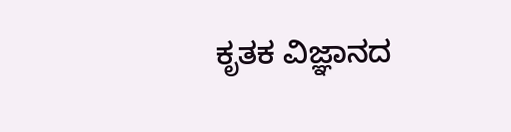ಕೃತಕ ವಿಜ್ಞಾನದ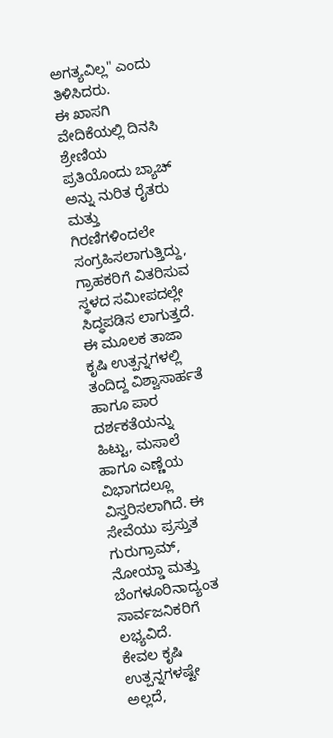ಅಗತ್ಯವಿಲ್ಲ" ಎಂದು ತಿಳಿಸಿದರು.
ಈ ಖಾಸಗಿ ವೇದಿಕೆಯಲ್ಲಿ ದಿನಸಿ ಶ್ರೇಣಿಯ ಪ್ರತಿಯೊಂದು ಬ್ಯಾಚ್ ಅನ್ನು ನುರಿತ ರೈತರು ಮತ್ತು ಗಿರಣಿಗಳಿಂದಲೇ ಸಂಗ್ರಹಿಸಲಾಗುತ್ತಿದ್ದು, ಗ್ರಾಹಕರಿಗೆ ವಿತರಿಸುವ ಸ್ಥಳದ ಸಮೀಪದಲ್ಲೇ ಸಿದ್ಧಪಡಿಸ ಲಾಗುತ್ತದೆ. ಈ ಮೂಲಕ ತಾಜಾ ಕೃಷಿ ಉತ್ಪನ್ನಗಳಲ್ಲಿ ತಂದಿದ್ದ ವಿಶ್ವಾಸಾರ್ಹತೆ ಹಾಗೂ ಪಾರ ದರ್ಶಕತೆಯನ್ನು ಹಿಟ್ಟು, ಮಸಾಲೆ ಹಾಗೂ ಎಣ್ಣೆಯ ವಿಭಾಗದಲ್ಲೂ ವಿಸ್ತರಿಸಲಾಗಿದೆ. ಈ ಸೇವೆಯು ಪ್ರಸ್ತುತ ಗುರುಗ್ರಾಮ್, ನೋಯ್ಡಾ ಮತ್ತು ಬೆಂಗಳೂರಿನಾದ್ಯಂತ ಸಾರ್ವಜನಿಕರಿಗೆ ಲಭ್ಯವಿದೆ.
ಕೇವಲ ಕೃಷಿ ಉತ್ಪನ್ನಗಳಷ್ಟೇ ಅಲ್ಲದೆ,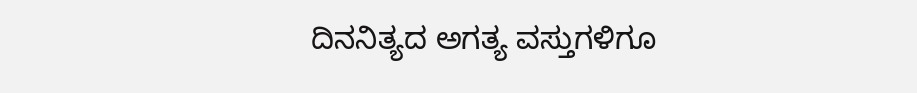ದಿನನಿತ್ಯದ ಅಗತ್ಯ ವಸ್ತುಗಳಿಗೂ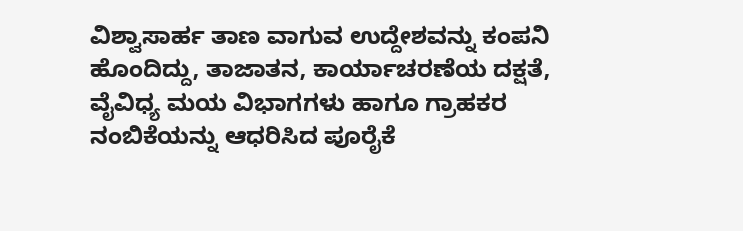ವಿಶ್ವಾಸಾರ್ಹ ತಾಣ ವಾಗುವ ಉದ್ದೇಶವನ್ನು ಕಂಪನಿ ಹೊಂದಿದ್ದು, ತಾಜಾತನ, ಕಾರ್ಯಾಚರಣೆಯ ದಕ್ಷತೆ, ವೈವಿಧ್ಯ ಮಯ ವಿಭಾಗಗಳು ಹಾಗೂ ಗ್ರಾಹಕರ ನಂಬಿಕೆಯನ್ನು ಆಧರಿಸಿದ ಪೂರೈಕೆ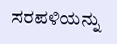ಸರಪಳಿಯನ್ನು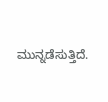ಮುನ್ನಡೆಸುತ್ತಿದೆ.